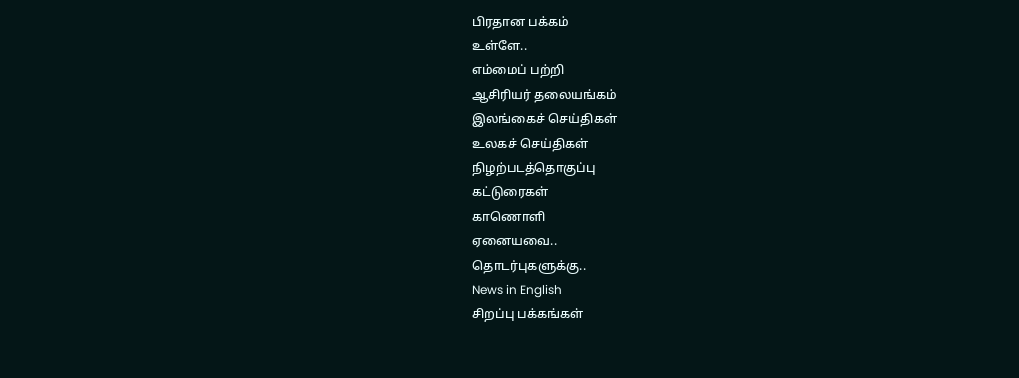பிரதான பக்கம்
உள்ளே..
எம்மைப் பற்றி
ஆசிரியர் தலையங்கம்
இலங்கைச் செய்திகள்
உலகச் செய்திகள்
நிழற்படத்தொகுப்பு
கட்டுரைகள்
காணொளி
ஏனையவை..
தொடர்புகளுக்கு..
News in English
சிறப்பு பக்கங்கள்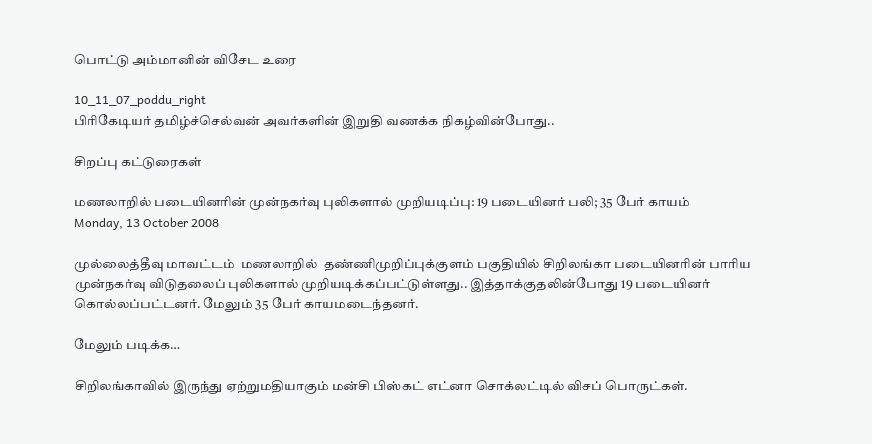பொட்டு அம்மானின் விசேட உரை

10_11_07_poddu_right
பிரிகேடியர் தமிழ்ச்செல்வன் அவர்களின் இறுதி வணக்க நிகழ்வின்போது..

சிறப்பு கட்டுரைகள்

மணலாறில் படையினரின் முன்நகர்வு புலிகளால் முறியடிப்பு: 19 படையினர் பலி; 35 பேர் காயம்
Monday, 13 October 2008

முல்லைத்தீவு மாவட்டம்  மணலாறில்  தண்ணிமுறிப்புக்குளம் பகுதியில் சிறிலங்கா படையினரின் பாரிய முன்நகர்வு விடுதலைப் புலிகளால் முறியடிக்கப்பட்டுள்ளது.. இத்தாக்குதலின்போது 19 படையினர் கொல்லப்பட்டனர். மேலும் 35 பேர் காயமடைந்தனர்.

மேலும் படிக்க…

சிறிலங்காவில் இருந்து ஏற்றுமதியாகும் மன்சி பிஸ்கட் எட்னா சொக்லட்டில் விசப் பொருட்கள்.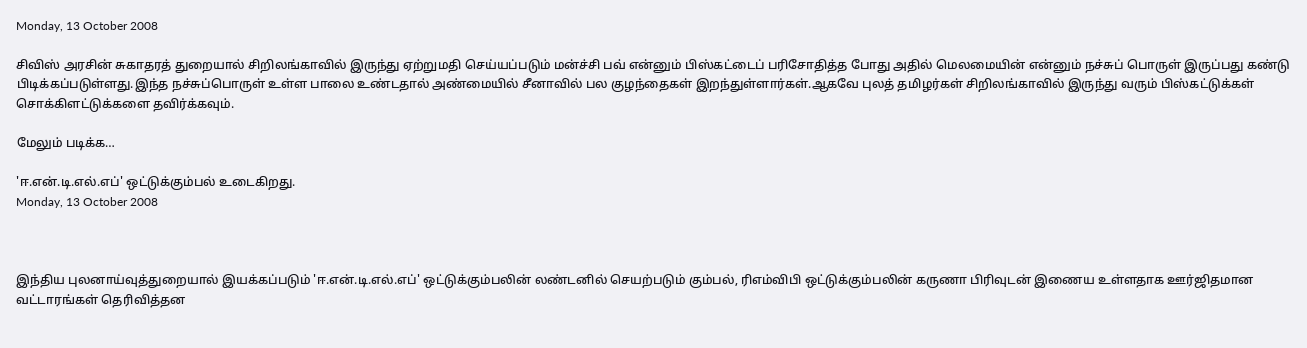Monday, 13 October 2008

சிவிஸ் அரசின் சுகாதரத் துறையால் சிறிலங்காவில் இருந்து ஏற்றுமதி செய்யப்படும் மன்ச்சி பவ் என்னும் பிஸ்கட்டைப் பரிசோதித்த போது அதில் மெலமையின் என்னும் நச்சுப் பொருள் இருப்பது கண்டு பிடிக்கப்படுள்ளது.இந்த நச்சுப்பொருள் உள்ள பாலை உண்டதால் அண்மையில் சீனாவில் பல குழந்தைகள் இறந்துள்ளார்கள்.ஆகவே புலத் தமிழர்கள் சிறிலங்காவில் இருந்து வரும் பிஸ்கட்டுக்கள் சொக்கிளட்டுக்களை தவிர்க்கவும்.

மேலும் படிக்க…

'ஈ.என்.டி.எல்.எப்' ஒட்டுக்கும்பல் உடைகிறது.
Monday, 13 October 2008



இந்திய புலனாய்வுத்துறையால் இயக்கப்படும் 'ஈ.என்.டி.எல்.எப்' ஒட்டுக்கும்பலின் லண்டனில் செயற்படும் கும்பல், ரிஎம்விபி ஒட்டுக்கும்பலின் கருணா பிரிவுடன் இணைய உள்ளதாக ஊர்ஜிதமான வட்டாரங்கள் தெரிவித்தன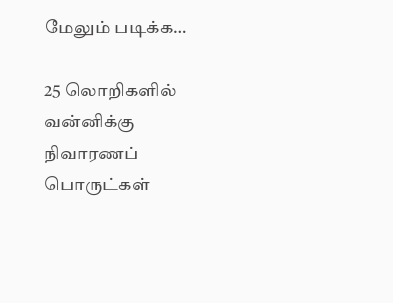மேலும் படிக்க…

25 லொறிகளில் வன்னிக்கு நிவாரணப் பொருட்கள்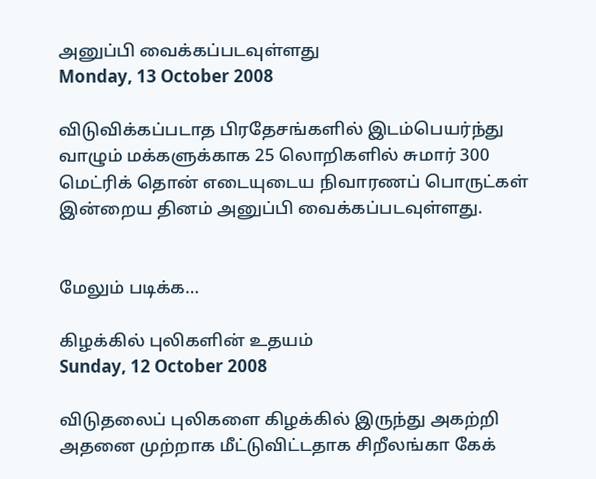அனுப்பி வைக்கப்படவுள்ளது
Monday, 13 October 2008

விடுவிக்கப்படாத பிரதேசங்களில் இடம்பெயர்ந்து வாழும் மக்களுக்காக 25 லொறிகளில் சுமார் 300 மெட்ரிக் தொன் எடையுடைய நிவாரணப் பொருட்கள் இன்றைய தினம் அனுப்பி வைக்கப்படவுள்ளது.


மேலும் படிக்க…

கிழக்கில் புலிகளின் உதயம்
Sunday, 12 October 2008

விடுதலைப் புலிகளை கிழக்கில் இருந்து அகற்றி அதனை முற்றாக மீட்டுவிட்டதாக சிறீலங்கா கேக்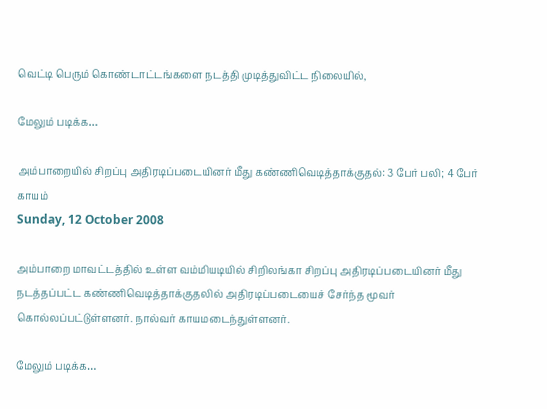வெட்டி பெரும் கொண்டாட்டங்களை நடத்தி முடித்துவிட்ட நிலையில்,

மேலும் படிக்க…

அம்பாறையில் சிறப்பு அதிரடிப்படையினர் மீது கண்ணிவெடித்தாக்குதல்: 3 பேர் பலி; 4 பேர் காயம்
Sunday, 12 October 2008

அம்பாறை மாவட்டத்தில் உள்ள வம்மியடியில் சிறிலங்கா சிறப்பு அதிரடிப்படையினர் மீது நடத்தப்பட்ட கண்ணிவெடித்தாக்குதலில் அதிரடிப்படையைச் சேர்ந்த மூவர் கொல்லப்பட்டுள்ளனர். நால்வர் காயமடைந்துள்ளனர்.

மேலும் படிக்க…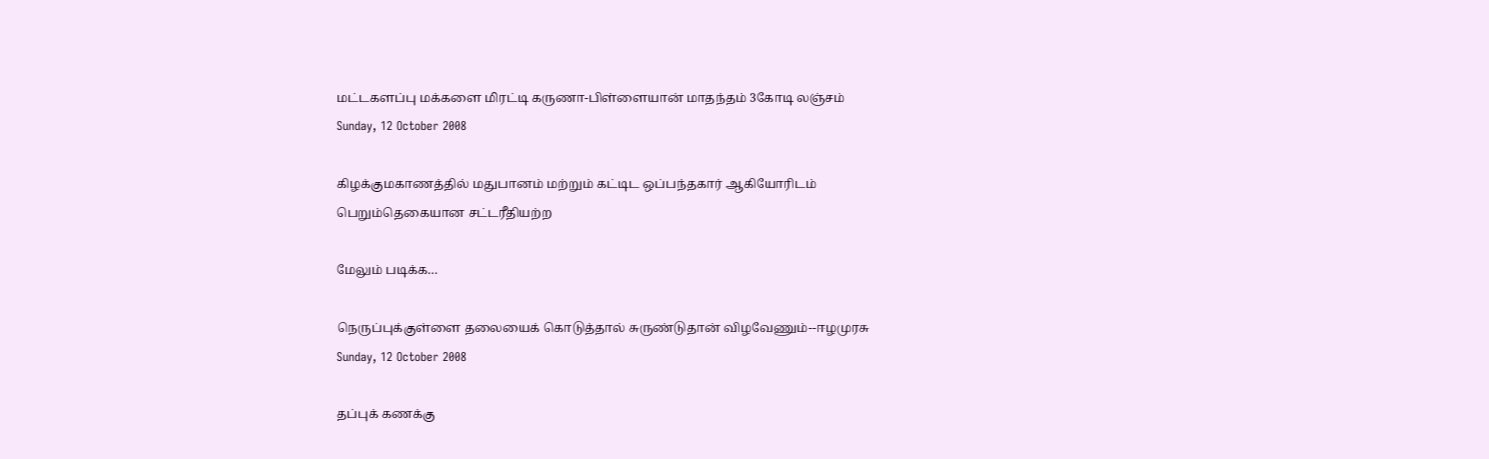மட்டகளப்பு மக்களை மிரட்டி கருணா-பிள்ளையான் மாதந்தம் 3கோடி லஞ்சம்
Sunday, 12 October 2008

கிழக்குமகாணத்தில் மதுபானம் மற்றும் கட்டிட ஒப்பந்தகார் ஆகியோரிடம் பெறும்தெகையான சட்டரீதியற்ற

மேலும் படிக்க…

நெருப்புக்குள்ளை தலையைக் கொடுத்தால் சுருண்டுதான் விழவேணும்--ஈழமுரசு
Sunday, 12 October 2008

தப்புக் கணக்கு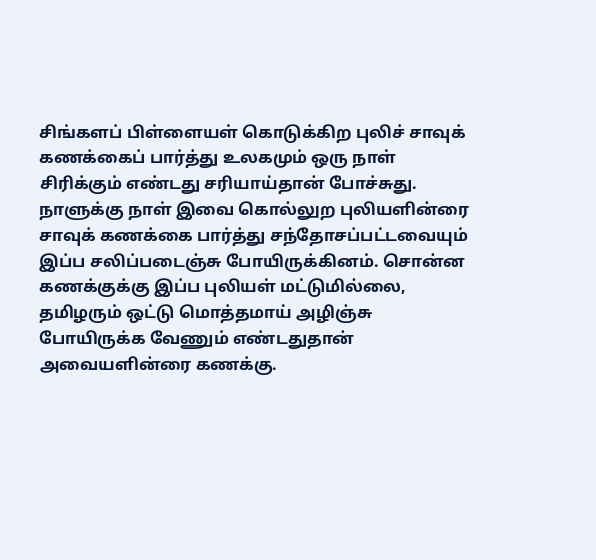சிங்களப் பிள்ளையள் கொடுக்கிற புலிச் சாவுக் கணக்கைப் பார்த்து உலகமும் ஒரு நாள் சிரிக்கும் எண்டது சரியாய்தான் போச்சுது. நாளுக்கு நாள் இவை கொல்லுற புலியளின்ரை சாவுக் கணக்கை பார்த்து சந்தோசப்பட்டவையும் இப்ப சலிப்படைஞ்சு போயிருக்கினம். சொன்ன கணக்குக்கு இப்ப புலியள் மட்டுமில்லை, தமிழரும் ஒட்டு மொத்தமாய் அழிஞ்சு போயிருக்க வேணும் எண்டதுதான் அவையளின்ரை கணக்கு.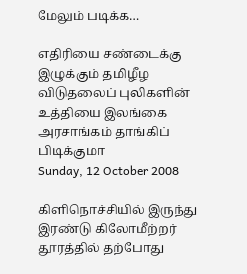மேலும் படிக்க…

எதிரியை சண்டைக்கு இழுக்கும் தமிழீழ விடுதலைப் புலிகளின் உத்தியை இலங்கை அரசாங்கம் தாங்கிப் பிடிக்குமா
Sunday, 12 October 2008

கிளிநொச்சியில் இருந்து இரண்டு கிலோமீற்றர் தூரத்தில் தற்போது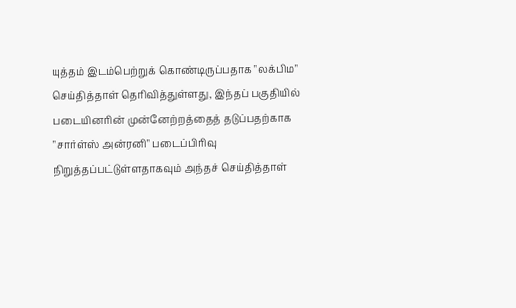யுத்தம் இடம்பெற்றுக் கொண்டிருப்பதாக "லக்பிம" செய்தித்தாள் தெரிவித்துள்ளது, இந்தப் பகுதியில் படையினரின் முன்னேற்றத்தைத் தடுப்பதற்காக "சார்ள்ஸ் அன்ரனி" படைப்பிரிவு நிறுத்தப்பட்டுள்ளதாகவும் அந்தச் செய்தித்தாள்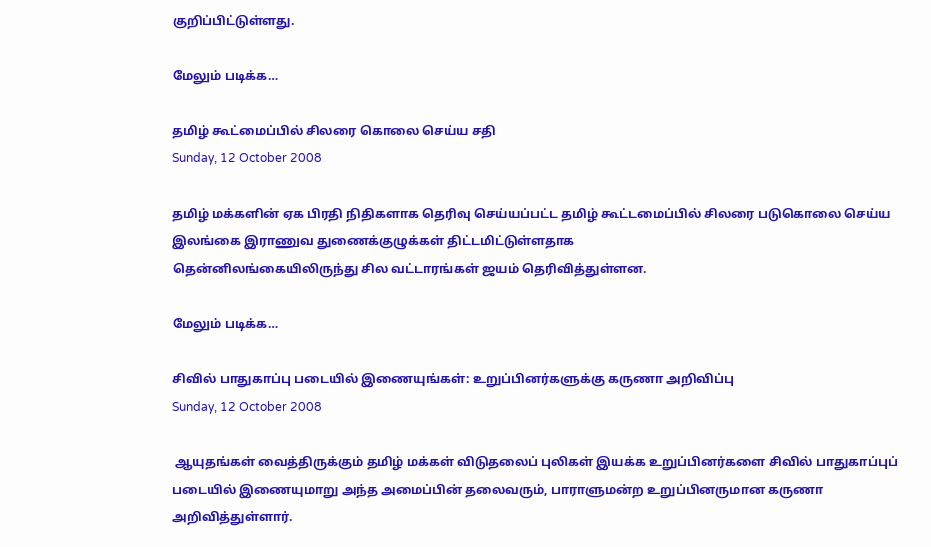குறிப்பிட்டுள்ளது.

மேலும் படிக்க…

தமிழ் கூட்மைப்பில் சிலரை கொலை செய்ய சதி
Sunday, 12 October 2008

தமிழ் மக்களின் ஏக பிரதி நிதிகளாக தெரிவு செய்யப்பட்ட தமிழ் கூட்டமைப்பில் சிலரை படுகொலை செய்ய இலங்கை இராணுவ துணைக்குழுக்கள் திட்டமிட்டுள்ளதாக
தென்னிலங்கையிலிருந்து சில வட்டாரங்கள் ஜயம் தெரிவித்துள்ளன.

மேலும் படிக்க…

சிவில் பாதுகாப்பு படையில் இணையுங்கள்: உறுப்பினர்களுக்கு கருணா அறிவிப்பு
Sunday, 12 October 2008

 ஆயுதங்கள் வைத்திருக்கும் தமிழ் மக்கள் விடுதலைப் புலிகள் இயக்க உறுப்பினர்களை சிவில் பாதுகாப்புப் படையில் இணையுமாறு அந்த அமைப்பின் தலைவரும், பாராளுமன்ற உறுப்பினருமான கருணா அறிவித்துள்ளார்.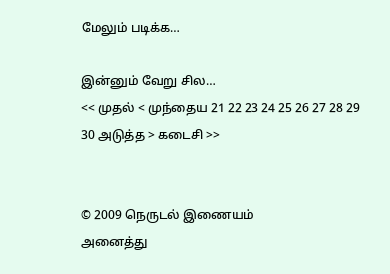மேலும் படிக்க…

இன்னும் வேறு சில…
<< முதல் < முந்தைய 21 22 23 24 25 26 27 28 29 30 அடுத்த > கடைசி >>


© 2009 நெருடல் இணையம்
அனைத்து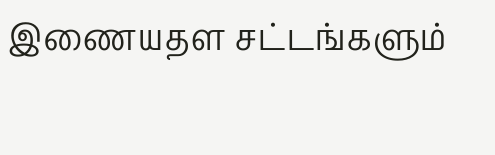இணையதள சட்டங்களும்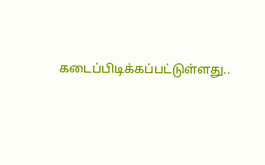கடைப்பிடிக்கப்பட்டுள்ளது..